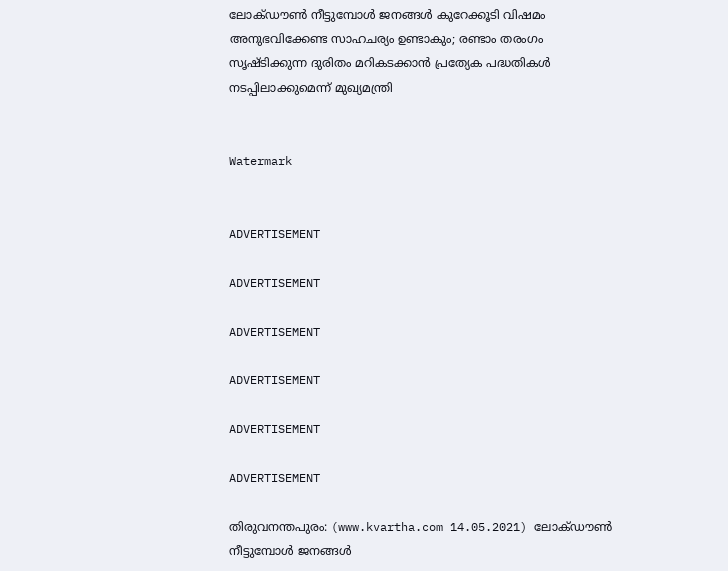ലോക്ഡൗണ്‍ നീട്ടുമ്പോള്‍ ജനങ്ങള്‍ കുറേക്കൂടി വിഷമം അനുഭവിക്കേണ്ട സാഹചര്യം ഉണ്ടാകും; രണ്ടാം തരംഗം സൃഷ്ടിക്കുന്ന ദുരിതം മറികടക്കാന്‍ പ്രത്യേക പദ്ധതികള്‍ നടപ്പിലാക്കുമെന്ന് മുഖ്യമന്ത്രി


Watermark


ADVERTISEMENT

ADVERTISEMENT

ADVERTISEMENT

ADVERTISEMENT

ADVERTISEMENT

ADVERTISEMENT

തിരുവനന്തപുരം: (www.kvartha.com 14.05.2021) ലോക്ഡൗണ്‍ നീട്ടുമ്പോള്‍ ജനങ്ങള്‍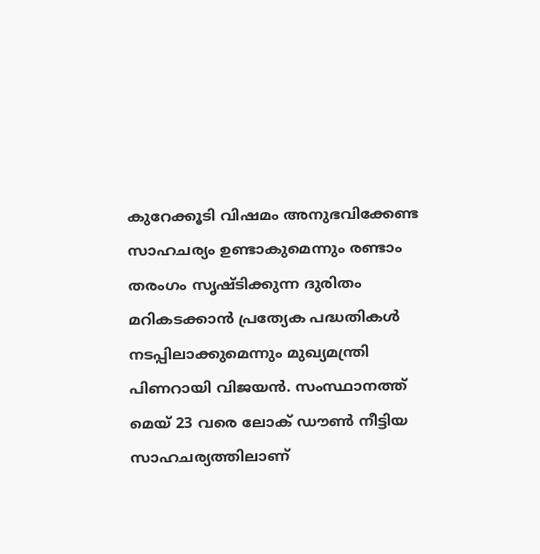കുറേക്കൂടി വിഷമം അനുഭവിക്കേണ്ട സാഹചര്യം ഉണ്ടാകുമെന്നും രണ്ടാം തരംഗം സൃഷ്ടിക്കുന്ന ദുരിതം മറികടക്കാന്‍ പ്രത്യേക പദ്ധതികള്‍ നടപ്പിലാക്കുമെന്നും മുഖ്യമന്ത്രി പിണറായി വിജയന്‍. സംസ്ഥാനത്ത് മെയ് 23 വരെ ലോക് ഡൗണ്‍ നീട്ടിയ സാഹചര്യത്തിലാണ്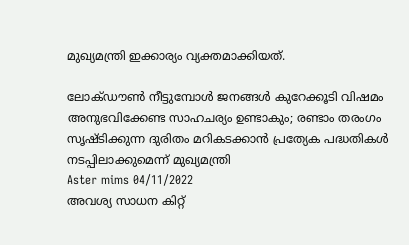മുഖ്യമന്ത്രി ഇക്കാര്യം വ്യക്തമാക്കിയത്.

ലോക്ഡൗണ്‍ നീട്ടുമ്പോള്‍ ജനങ്ങള്‍ കുറേക്കൂടി വിഷമം അനുഭവിക്കേണ്ട സാഹചര്യം ഉണ്ടാകും; രണ്ടാം തരംഗം സൃഷ്ടിക്കുന്ന ദുരിതം മറികടക്കാന്‍ പ്രത്യേക പദ്ധതികള്‍ നടപ്പിലാക്കുമെന്ന് മുഖ്യമന്ത്രി
Aster mims 04/11/2022
അവശ്യ സാധന കിറ്റ്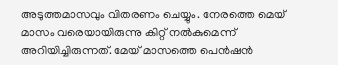അടുത്തമാസവും വിതരണം ചെയ്യും. നേരത്തെ മെയ് മാസം വരെയായിരുന്നു കിറ്റ് നല്‍കുമെന്ന് അറിയിച്ചിരുന്നത്. മേയ് മാസത്തെ പെന്‍ഷന്‍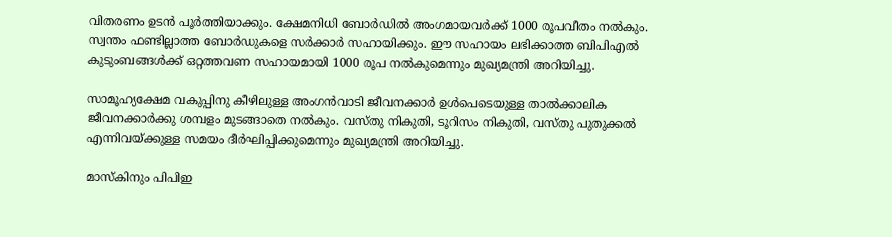വിതരണം ഉടന്‍ പൂര്‍ത്തിയാക്കും. ക്ഷേമനിധി ബോര്‍ഡില്‍ അംഗമായവര്‍ക്ക് 1000 രൂപവീതം നല്‍കും. സ്വന്തം ഫണ്ടില്ലാത്ത ബോര്‍ഡുകളെ സര്‍ക്കാര്‍ സഹായിക്കും. ഈ സഹായം ലഭിക്കാത്ത ബിപിഎല്‍ കുടുംബങ്ങള്‍ക്ക് ഒറ്റത്തവണ സഹായമായി 1000 രൂപ നല്‍കുമെന്നും മുഖ്യമന്ത്രി അറിയിച്ചു.

സാമൂഹ്യക്ഷേമ വകുപ്പിനു കീഴിലുള്ള അംഗന്‍വാടി ജീവനക്കാര്‍ ഉള്‍പെടെയുള്ള താല്‍ക്കാലിക ജീവനക്കാര്‍ക്കു ശമ്പളം മുടങ്ങാതെ നല്‍കും. വസ്തു നികുതി, ടൂറിസം നികുതി, വസ്തു പുതുക്കല്‍ എന്നിവയ്ക്കുള്ള സമയം ദീര്‍ഘിപ്പിക്കുമെന്നും മുഖ്യമന്ത്രി അറിയിച്ചു.

മാസ്‌കിനും പിപിഇ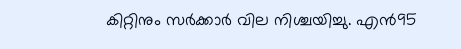കിറ്റിനും സര്‍ക്കാര്‍ വില നിശ്ചയിച്ചു. എന്‍95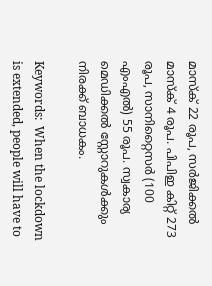മാസ്‌ക് 22 രൂപ, സര്‍ജിക്കല്‍ മാസ്‌ക് 4 രൂപ. പിപിഇ കിറ്റ് 273 രൂപ, സാനിറ്റൈസര്‍ (100 എംഎല്‍) 55 രൂപ. സ്വകാര്യ മെഡിക്കല്‍ സ്റ്റോറുകള്‍ക്കും നിരക്ക് ബാധകം.

Keywords:  When the lockdown is extended, people will have to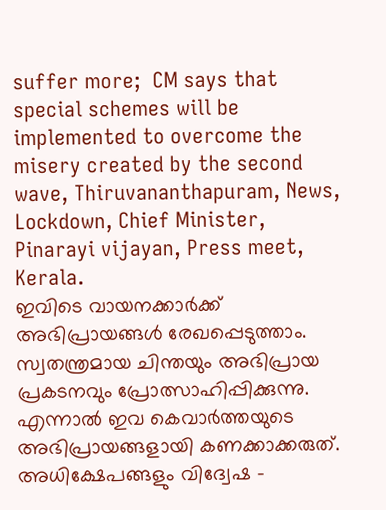suffer more;  CM says that special schemes will be implemented to overcome the misery created by the second wave, Thiruvananthapuram, News, Lockdown, Chief Minister, Pinarayi vijayan, Press meet, Kerala.
ഇവിടെ വായനക്കാർക്ക് അഭിപ്രായങ്ങൾ രേഖപ്പെടുത്താം. സ്വതന്ത്രമായ ചിന്തയും അഭിപ്രായ പ്രകടനവും പ്രോത്സാഹിപ്പിക്കുന്നു. എന്നാൽ ഇവ കെവാർത്തയുടെ അഭിപ്രായങ്ങളായി കണക്കാക്കരുത്. അധിക്ഷേപങ്ങളും വിദ്വേഷ -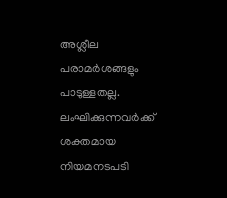അശ്ലീല പരാമർശങ്ങളും പാടുള്ളതല്ല. ലംഘിക്കുന്നവർക്ക് ശക്തമായ നിയമനടപടി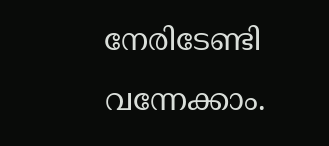നേരിടേണ്ടി വന്നേക്കാം.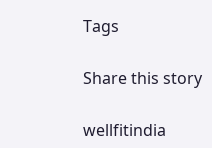Tags

Share this story

wellfitindia